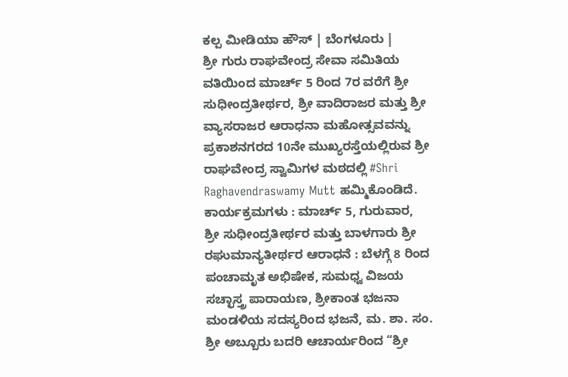ಕಲ್ಪ ಮೀಡಿಯಾ ಹೌಸ್ | ಬೆಂಗಳೂರು |
ಶ್ರೀ ಗುರು ರಾಘವೇಂದ್ರ ಸೇವಾ ಸಮಿತಿಯ ವತಿಯಿಂದ ಮಾರ್ಚ್ 5 ರಿಂದ 7ರ ವರೆಗೆ ಶ್ರೀ ಸುಧೀಂದ್ರತೀರ್ಥರ, ಶ್ರೀ ವಾದಿರಾಜರ ಮತ್ತು ಶ್ರೀ ವ್ಯಾಸರಾಜರ ಆರಾಧನಾ ಮಹೋತ್ಸವವನ್ನು ಪ್ರಕಾಶನಗರದ 10ನೇ ಮುಖ್ಯರಸ್ತೆಯಲ್ಲಿರುವ ಶ್ರೀ ರಾಘವೇಂದ್ರ ಸ್ವಾಮಿಗಳ ಮಠದಲ್ಲಿ #Shri Raghavendraswamy Mutt ಹಮ್ಮಿಕೊಂಡಿದೆ.
ಕಾರ್ಯಕ್ರಮಗಳು : ಮಾರ್ಚ್ 5, ಗುರುವಾರ, ಶ್ರೀ ಸುಧೀಂದ್ರತೀರ್ಥರ ಮತ್ತು ಬಾಳಗಾರು ಶ್ರೀ ರಘುಮಾನ್ಯತೀರ್ಥರ ಆರಾಧನೆ : ಬೆಳಗ್ಗೆ 8 ರಿಂದ ಪಂಚಾಮೃತ ಅಭಿಷೇಕ, ಸುಮಧ್ವ ವಿಜಯ ಸಚ್ಛಾಸ್ತ್ರ ಪಾರಾಯಣ, ಶ್ರೀಕಾಂತ ಭಜನಾ ಮಂಡಳಿಯ ಸದಸ್ಯರಿಂದ ಭಜನೆ, ಮ. ಶಾ. ಸಂ. ಶ್ರೀ ಅಬ್ಬೂರು ಬದರಿ ಆಚಾರ್ಯರಿಂದ “ಶ್ರೀ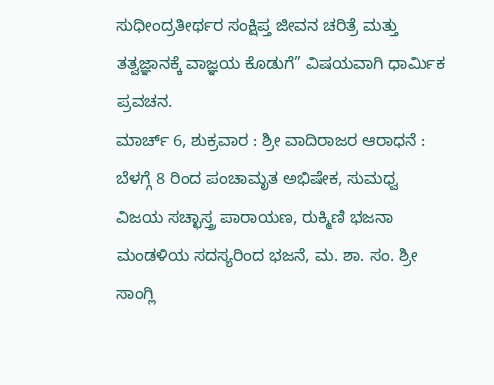ಸುಧೀಂದ್ರತೀರ್ಥರ ಸಂಕ್ಷಿಪ್ತ ಜೀವನ ಚರಿತ್ರೆ ಮತ್ತು ತತ್ವಜ್ಞಾನಕ್ಕೆ ವಾಜ್ಞಯ ಕೊಡುಗೆ” ವಿಷಯವಾಗಿ ಧಾರ್ಮಿಕ ಪ್ರವಚನ.
ಮಾರ್ಚ್ 6, ಶುಕ್ರವಾರ : ಶ್ರೀ ವಾದಿರಾಜರ ಆರಾಧನೆ : ಬೆಳಗ್ಗೆ 8 ರಿಂದ ಪಂಚಾಮೃತ ಅಭಿಷೇಕ, ಸುಮಧ್ವ ವಿಜಯ ಸಚ್ಛಾಸ್ತ್ರ ಪಾರಾಯಣ, ರುಕ್ಮಿಣಿ ಭಜನಾ ಮಂಡಳಿಯ ಸದಸ್ಯರಿಂದ ಭಜನೆ, ಮ. ಶಾ. ಸಂ. ಶ್ರೀ ಸಾಂಗ್ಲಿ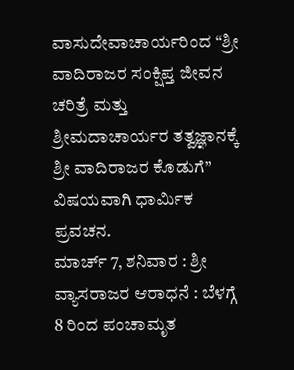ವಾಸುದೇವಾಚಾರ್ಯರಿಂದ “ಶ್ರೀ ವಾದಿರಾಜರ ಸಂಕ್ಷಿಪ್ತ ಜೀವನ ಚರಿತ್ರೆ ಮತ್ತು ಶ್ರೀಮದಾಚಾರ್ಯರ ತತ್ವಜ್ಞಾನಕ್ಕೆ ಶ್ರೀ ವಾದಿರಾಜರ ಕೊಡುಗೆ” ವಿಷಯವಾಗಿ ಧಾರ್ಮಿಕ ಪ್ರವಚನ.
ಮಾರ್ಚ್ 7, ಶನಿವಾರ : ಶ್ರೀ ವ್ಯಾಸರಾಜರ ಆರಾಧನೆ : ಬೆಳಗ್ಗೆ 8 ರಿಂದ ಪಂಚಾಮೃತ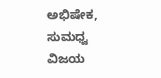ಅಭಿಷೇಕ, ಸುಮಧ್ವ ವಿಜಯ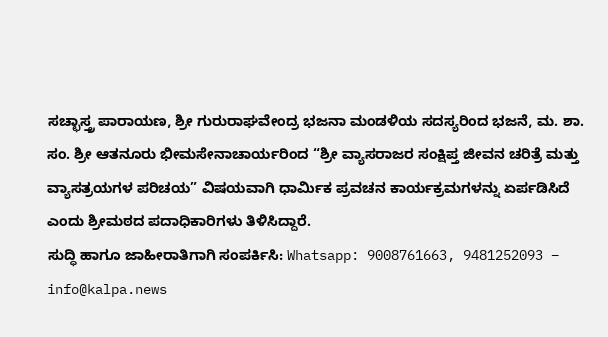ಸಚ್ಛಾಸ್ತ್ರ ಪಾರಾಯಣ, ಶ್ರೀ ಗುರುರಾಘವೇಂದ್ರ ಭಜನಾ ಮಂಡಳಿಯ ಸದಸ್ಯರಿಂದ ಭಜನೆ, ಮ. ಶಾ. ಸಂ. ಶ್ರೀ ಆತನೂರು ಭೀಮಸೇನಾಚಾರ್ಯರಿಂದ “ಶ್ರೀ ವ್ಯಾಸರಾಜರ ಸಂಕ್ಷಿಪ್ತ ಜೀವನ ಚರಿತ್ರೆ ಮತ್ತು ವ್ಯಾಸತ್ರಯಗಳ ಪರಿಚಯ” ವಿಷಯವಾಗಿ ಧಾರ್ಮಿಕ ಪ್ರವಚನ ಕಾರ್ಯಕ್ರಮಗಳನ್ನು ಏರ್ಪಡಿಸಿದೆ ಎಂದು ಶ್ರೀಮಠದ ಪದಾಧಿಕಾರಿಗಳು ತಿಳಿಸಿದ್ದಾರೆ.
ಸುದ್ಧಿ ಹಾಗೂ ಜಾಹೀರಾತಿಗಾಗಿ ಸಂಪರ್ಕಿಸಿ: Whatsapp: 9008761663, 9481252093 – info@kalpa.news